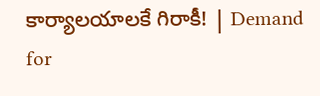కార్యాలయాలకే గిరాకీ! | Demand for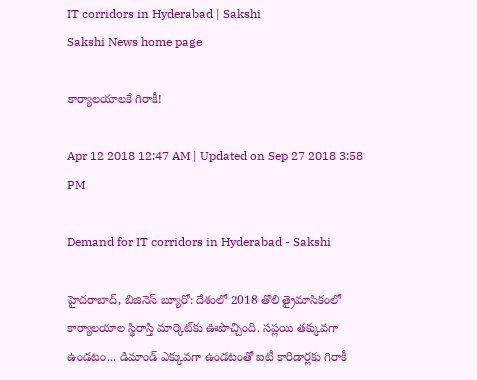IT corridors in Hyderabad | Sakshi
Sakshi News home page

కార్యాలయాలకే గిరాకీ!

Apr 12 2018 12:47 AM | Updated on Sep 27 2018 3:58 PM

Demand for IT corridors in Hyderabad - Sakshi

హైదరాబాద్, బిజినెస్‌ బ్యూరో: దేశంలో 2018 తొలి త్రైమాసికంలో కార్యాలయాల స్థిరాస్తి మార్కెట్‌కు ఊపొచ్చింది. సప్లయి తక్కువగా ఉండటం... డిమాండ్‌ ఎక్కువగా ఉండటంతో ఐటీ కారిడార్లకు గిరాకీ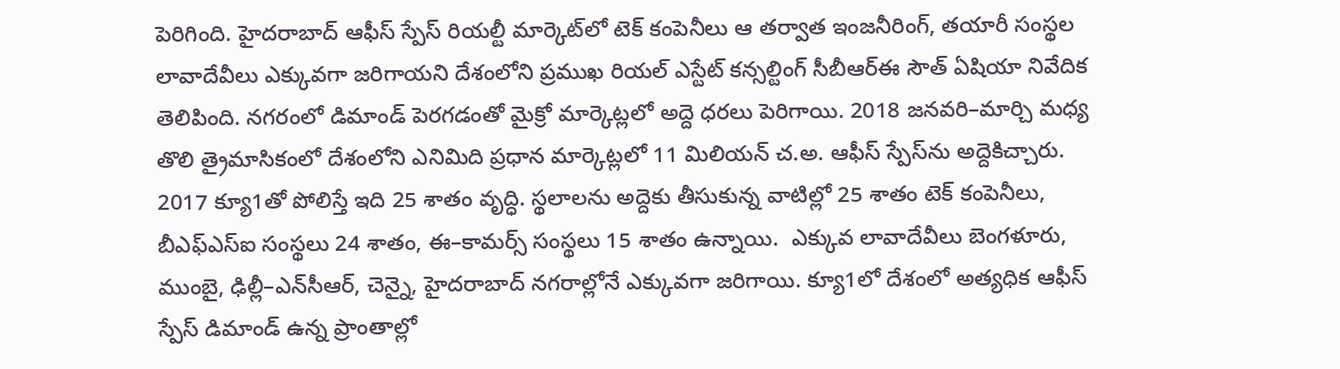పెరిగింది. హైదరాబాద్‌ ఆఫీస్‌ స్పేస్‌ రియల్టీ మార్కెట్‌లో టెక్‌ కంపెనీలు ఆ తర్వాత ఇంజనీరింగ్, తయారీ సంస్థల లావాదేవీలు ఎక్కువగా జరిగాయని దేశంలోని ప్రముఖ రియల్‌ ఎస్టేట్‌ కన్సల్టింగ్‌ సీబీఆర్‌ఈ సౌత్‌ ఏషియా నివేదిక తెలిపింది. నగరంలో డిమాండ్‌ పెరగడంతో మైక్రో మార్కెట్లలో అద్దె ధరలు పెరిగాయి. 2018 జనవరి–మార్చి మధ్య తొలి త్రైమాసికంలో దేశంలోని ఎనిమిది ప్రధాన మార్కెట్లలో 11 మిలియన్‌ చ.అ. ఆఫీస్‌ స్పేస్‌ను అద్దెకిచ్చారు. 2017 క్యూ1తో పోలిస్తే ఇది 25 శాతం వృద్ధి. స్థలాలను అద్దెకు తీసుకున్న వాటిల్లో 25 శాతం టెక్‌ కంపెనీలు, బీఎఫ్‌ఎస్‌ఐ సంస్థలు 24 శాతం, ఈ–కామర్స్‌ సంస్థలు 15 శాతం ఉన్నాయి.  ఎక్కువ లావాదేవీలు బెంగళూరు, ముంబై, ఢిల్లీ–ఎన్‌సీఆర్, చెన్నై, హైదరాబాద్‌ నగరాల్లోనే ఎక్కువగా జరిగాయి. క్యూ1లో దేశంలో అత్యధిక ఆఫీస్‌ స్పేస్‌ డిమాండ్‌ ఉన్న ప్రాంతాల్లో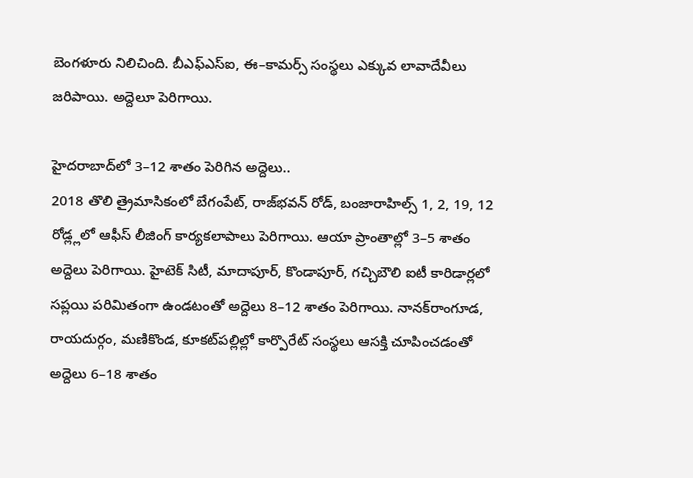బెంగళూరు నిలిచింది. బీఎఫ్‌ఎస్‌ఐ, ఈ–కామర్స్‌ సంస్థలు ఎక్కువ లావాదేవీలు జరిపాయి. అద్దెలూ పెరిగాయి.

హైదరాబాద్‌లో 3–12 శాతం పెరిగిన అద్దెలు..
2018 తొలి త్రైమాసికంలో బేగంపేట్, రాజ్‌భవన్‌ రోడ్, బంజారాహిల్స్‌ 1, 2, 19, 12 రోడ్ల్లలో ఆఫీస్‌ లీజింగ్‌ కార్యకలాపాలు పెరిగాయి. ఆయా ప్రాంతాల్లో 3–5 శాతం అద్దెలు పెరిగాయి. హైటెక్‌ సిటీ, మాదాపూర్, కొండాపూర్, గచ్చిబౌలి ఐటీ కారిడార్లలో సప్లయి పరిమితంగా ఉండటంతో అద్దెలు 8–12 శాతం పెరిగాయి. నానక్‌రాంగూడ, రాయదుర్గం, మణికొండ, కూకట్‌పల్లిల్లో కార్పొరేట్‌ సంస్థలు ఆసక్తి చూపించడంతో అద్దెలు 6–18 శాతం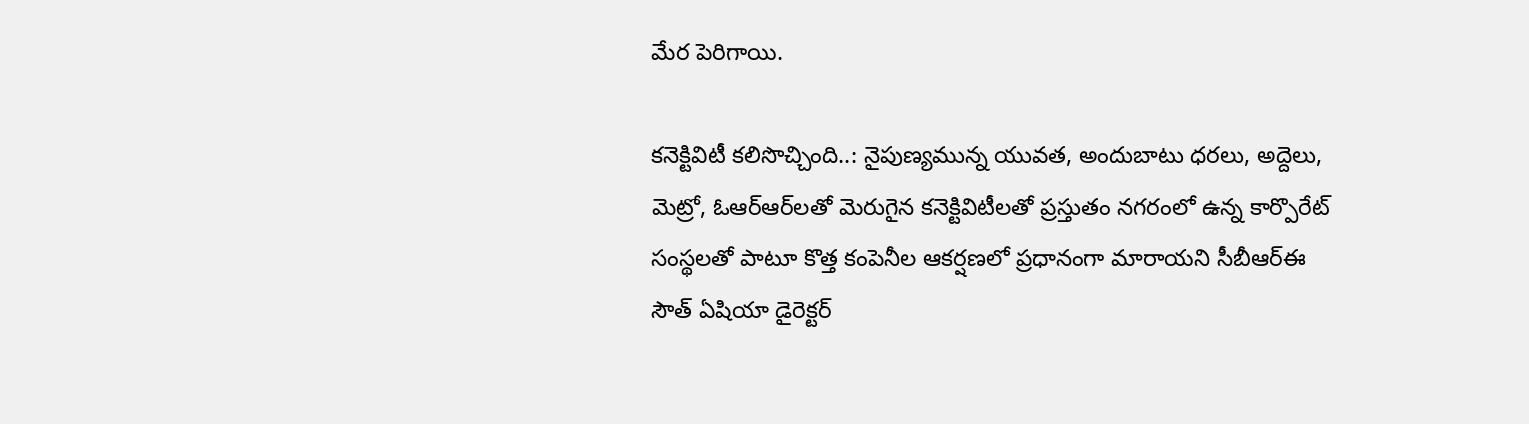మేర పెరిగాయి.

కనెక్టివిటీ కలిసొచ్చింది..: నైపుణ్యమున్న యువత, అందుబాటు ధరలు, అద్దెలు, మెట్రో, ఓఆర్‌ఆర్‌లతో మెరుగైన కనెక్టివిటీలతో ప్రస్తుతం నగరంలో ఉన్న కార్పొరేట్‌ సంస్థలతో పాటూ కొత్త కంపెనీల ఆకర్షణలో ప్రధానంగా మారాయని సీబీఆర్‌ఈ సౌత్‌ ఏషియా డైరెక్టర్‌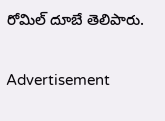రోమిల్‌ దూబే తెలిపారు.

Advertisement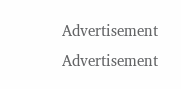Advertisement
Advertisement